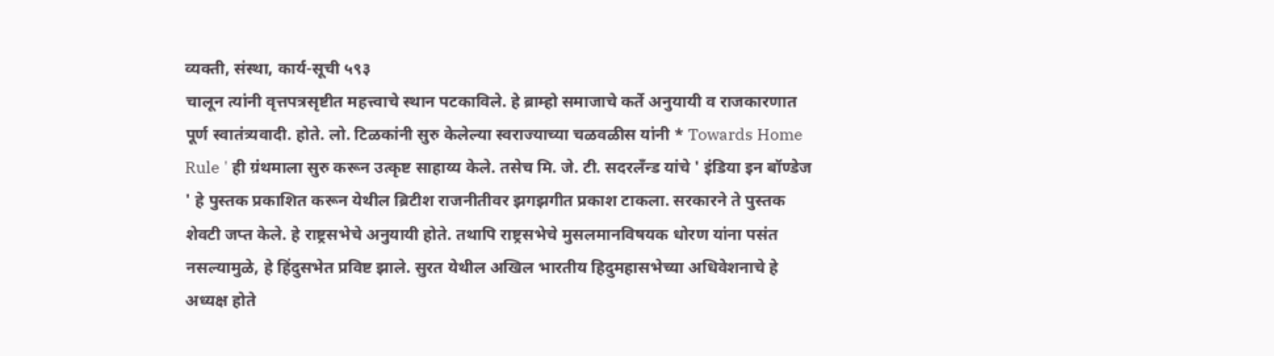व्यक्ती, संस्था, कार्य-सूची ५९३
चालून त्यांनी वृत्तपत्रसृष्टीत महत्त्वाचे स्थान पटकाविले. हे ब्राम्हो समाजाचे कर्ते अनुयायी व राजकारणात पूर्ण स्वातंत्र्यवादी. होते. लो. टिळकांनी सुरु केलेल्या स्वराज्याच्या चळवळीस यांनी * Towards Home Rule ' ही ग्रंथमाला सुरु करून उत्कृष्ट साहाय्य केले. तसेच मि. जे. टी. सदरलँन्ड यांचे ' इंडिया इन बॉण्डेज ' हे पुस्तक प्रकाशित करून येथील ब्रिटीश राजनीतीवर झगझगीत प्रकाश टाकला. सरकारने ते पुस्तक शेवटी जप्त केले. हे राष्ट्रसभेचे अनुयायी होते. तथापि राष्ट्रसभेचे मुसलमानविषयक धोरण यांना पसंत नसल्यामुळे, हे हिंदुसभेत प्रविष्ट झाले. सुरत येथील अखिल भारतीय हिदुमहासभेच्या अधिवेशनाचे हे अध्यक्ष होते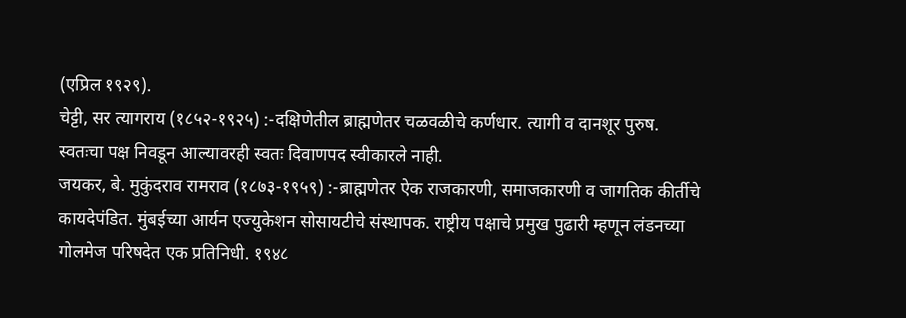(एप्रिल १९२९).
चेट्टी, सर त्यागराय (१८५२-१९२५) :-दक्षिणेतील ब्राह्मणेतर चळवळीचे कर्णधार. त्यागी व दानशूर पुरुष. स्वतःचा पक्ष निवडून आल्यावरही स्वतः दिवाणपद स्वीकारले नाही.
जयकर, बे. मुकुंदराव रामराव (१८७३-१९५९) :-ब्राह्मणेतर ऐक राजकारणी, समाजकारणी व जागतिक कीर्तीचे कायदेपंडित. मुंबईच्या आर्यन एज्युकेशन सोसायटीचे संस्थापक. राष्ट्रीय पक्षाचे प्रमुख पुढारी म्हणून लंडनच्या गोलमेज परिषदेत एक प्रतिनिधी. १९४८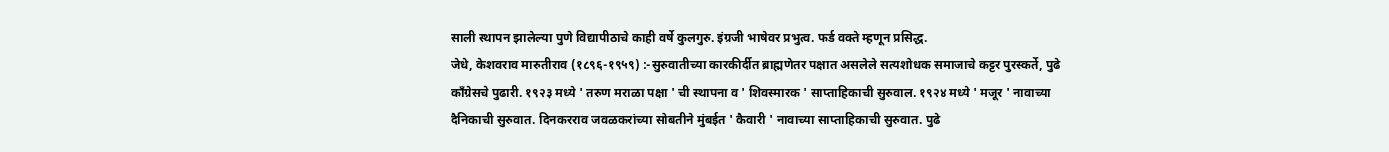साली स्थापन झालेल्या पुणे विद्यापीठाचे काही वर्षे कुलगुरु. इंग्रजी भाषेवर प्रभुत्व. फर्ड वक्ते म्हणून प्रसिद्ध.
जेधे, केशवराव मारुतीराव (१८९६-१९५९) :-सुरुवातीच्या कारकीर्दीत ब्राह्मणेतर पक्षात असलेले सत्यशोधक समाजाचे कट्टर पुरस्कर्ते, पुढे काँग्रेसचे पुढारी. १९२३ मध्ये ' तरुण मराळा पक्षा ' ची स्थापना व ' शिवस्मारक ' साप्ताहिकाची सुरुवाल. १९२४ मध्ये ' मजूर ' नावाच्या दैनिकाची सुरुवात. दिनकरराव जवळकरांच्या सोबतीने मुंबईत ' कैवारी ' नावाच्या साप्ताहिकाची सुरुवात. पुढे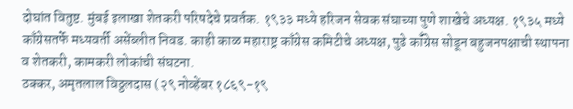दोघांत वितुष्ट. मुंबई इलाखा शेतकरी परिषदेचे प्रवर्तक. १९३३ मध्ये हरिजन सेवक संघाच्या पुणे शाखेचे अध्यक्ष. १९३५ मध्ये काँग्रेसतर्फे मध्यवर्ती असेंब्लीत निवड. काही काळ महाराष्ट्र काँग्रेस कमिटीचे अध्यक्ष, पुढे कॉँग्रेस सोडून बहुजनपक्षाची स्थापना व शेतकरी, कामकरी लोकांची संघटना.
ठक्कर, अमृतलाल विठ्ठलदास (२९ नोव्हेंबर १८६९-१९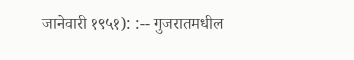जानेवारी १९५१): :-- गुजरातमधील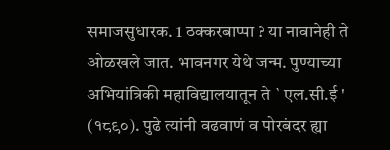समाजसुधारक. 1 ठक्करबाप्पा ? या नावानेही ते ओळखले जात. भावनगर येथे जन्म. पुण्याच्या अभियांत्रिकी महाविद्यालयातून ते ` एल.सी.ई ' (१८९०). पुढे त्यांनी वढवाणं व पोरबंदर ह्या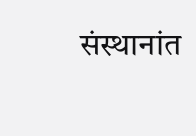संस्थानांत